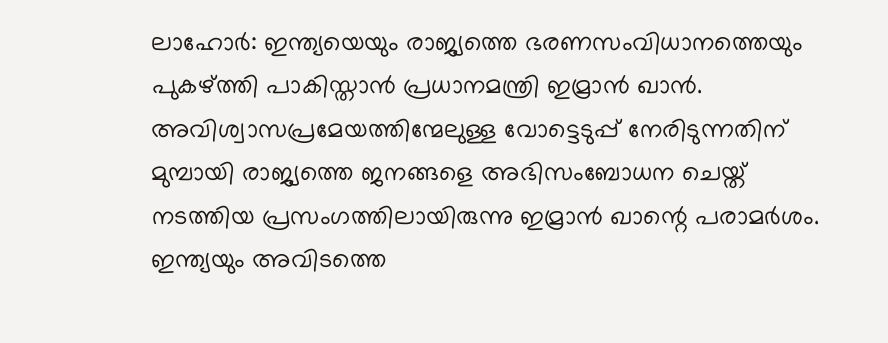ലാഹോർ: ഇന്ത്യയെയും രാജ്യത്തെ ഭരണസംവിധാനത്തെയും പുകഴ്ത്തി പാകിസ്താൻ പ്രധാനമന്ത്രി ഇമ്രാൻ ഖാൻ. അവിശ്വാസപ്രമേയത്തിന്മേലുള്ള വോട്ടെടുപ്പ് നേരിടുന്നതിന് മുമ്പായി രാജ്യത്തെ ജനങ്ങളെ അഭിസംബോധന ചെയ്ത് നടത്തിയ പ്രസംഗത്തിലായിരുന്നു ഇമ്രാൻ ഖാന്റെ പരാമർശം. ഇന്ത്യയും അവിടത്തെ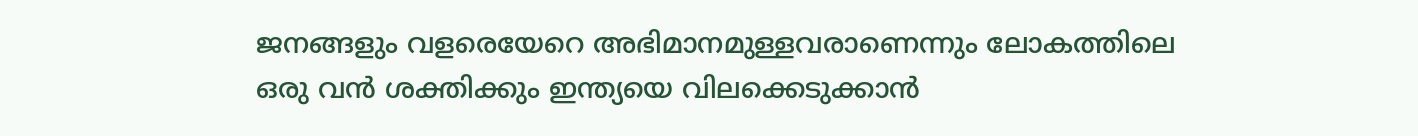ജനങ്ങളും വളരെയേറെ അഭിമാനമുള്ളവരാണെന്നും ലോകത്തിലെ ഒരു വൻ ശക്തിക്കും ഇന്ത്യയെ വിലക്കെടുക്കാൻ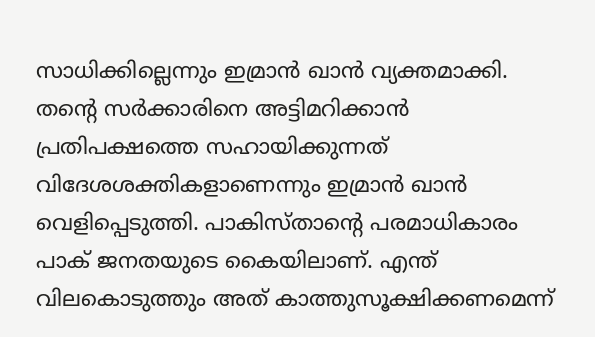സാധിക്കില്ലെന്നും ഇമ്രാൻ ഖാൻ വ്യക്തമാക്കി.
തന്റെ സർക്കാരിനെ അട്ടിമറിക്കാൻ പ്രതിപക്ഷത്തെ സഹായിക്കുന്നത് വിദേശശക്തികളാണെന്നും ഇമ്രാൻ ഖാൻ വെളിപ്പെടുത്തി. പാകിസ്താന്റെ പരമാധികാരം പാക് ജനതയുടെ കൈയിലാണ്. എന്ത് വിലകൊടുത്തും അത് കാത്തുസൂക്ഷിക്കണമെന്ന്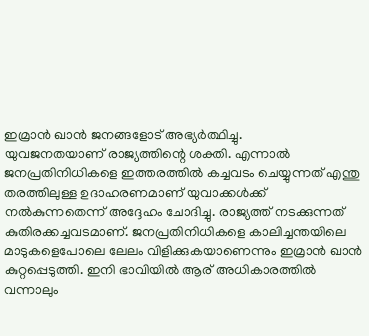ഇമ്രാൻ ഖാൻ ജനങ്ങളോട് അഭ്യർത്ഥിച്ചു.
യുവജനതയാണ് രാജ്യത്തിന്റെ ശക്തി. എന്നാൽ ജനപ്രതിനിധികളെ ഇത്തരത്തിൽ കച്ചവടം ചെയ്യുന്നത് എന്തു തരത്തിലുള്ള ഉദാഹരണമാണ് യുവാക്കൾക്ക് നൽകുന്നതെന്ന് അദ്ദേഹം ചോദിച്ചു. രാജ്യത്ത് നടക്കുന്നത് കുതിരക്കച്ചവടമാണ്. ജനപ്രതിനിധികളെ കാലിച്ചന്തയിലെ മാടുകളെപോലെ ലേലം വിളിക്കുകയാണെന്നും ഇമ്രാൻ ഖാൻ കുറ്റപ്പെടുത്തി. ഇനി ഭാവിയിൽ ആര് അധികാരത്തിൽ വന്നാലും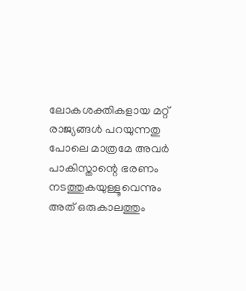ലോകശക്തികളായ മറ്റ് രാജ്യങ്ങൾ പറയുന്നതു പോലെ മാത്രമേ അവർ പാകിസ്താന്റെ ഭരണം നടത്തുകയുള്ളൂവെന്നും അത് ഒരുകാലത്തും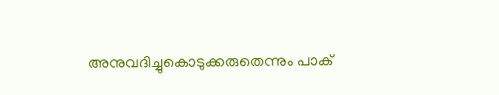അനുവദിച്ചുകൊടുക്കരുതെന്നും പാക്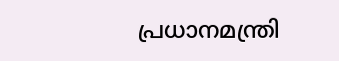പ്രധാനമന്ത്രി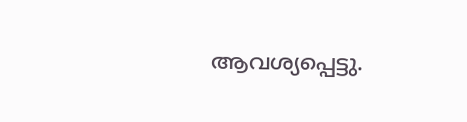ആവശ്യപ്പെട്ടു.